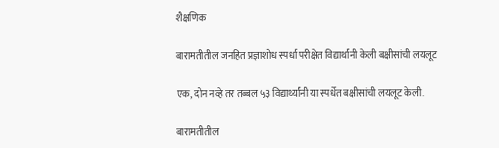शैक्षणिक

बारामतीतील जनहित प्रज्ञाशोध स्पर्धा परीक्षेत विद्यार्थांनी केली बक्षीसांची लयलूट

एक, दोन नव्हे तर तब्बल ५३ विद्यार्थ्यांनी या स्पर्धेत बक्षीसांची लयलूट केली.

बारामतीतील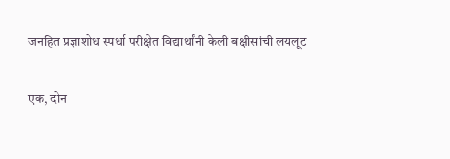जनहित प्रज्ञाशोध स्पर्धा परीक्षेत विद्यार्थांनी केली बक्षीसांची लयलूट

एक, दोन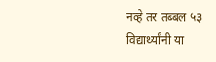नव्हे तर तब्बल ५३ विद्यार्थ्यांनी या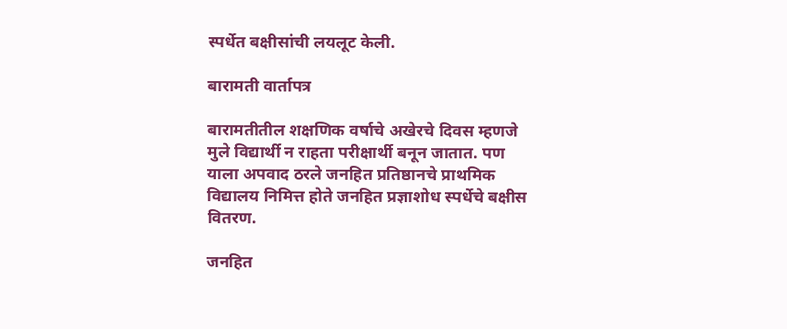स्पर्धेत बक्षीसांची लयलूट केली.

बारामती वार्तापत्र

बारामतीतील शक्षणिक वर्षाचे अखेरचे दिवस म्हणजे मुले विद्यार्थी न राहता परीक्षार्थी बनून जातात. पण याला अपवाद ठरले जनहित प्रतिष्ठानचे प्राथमिक विद्यालय निमित्त होते जनहित प्रज्ञाशोध स्पर्धेचे बक्षीस वितरण.

जनहित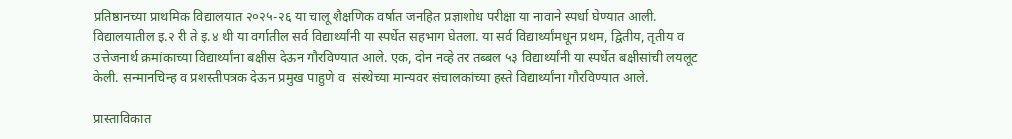प्रतिष्ठानच्या प्राथमिक विद्यालयात २०२५-२६ या चालू शैक्षणिक वर्षात जनहित प्रज्ञाशोध परीक्षा या नावाने स्पर्धा घेण्यात आली. विद्यालयातील इ.२ री ते इ.४ थी या वर्गातील सर्व विद्यार्थ्यांनी या स्पर्धेत सहभाग घेतला. या सर्व विद्यार्थ्यांमधून प्रथम, द्वितीय, तृतीय व उत्तेजनार्थ क्रमांकाच्या विद्यार्थ्यांना बक्षीस देऊन गौरविण्यात आले. एक, दोन नव्हे तर तब्बल ५३ विद्यार्थ्यांनी या स्पर्धेत बक्षीसांची लयलूट केली. सन्मानचिन्ह व प्रशस्तीपत्रक देऊन प्रमुख पाहुणे व  संस्थेच्या मान्यवर संचालकांच्या हस्ते विद्यार्थ्यांना गौरविण्यात आले.

प्रास्ताविकात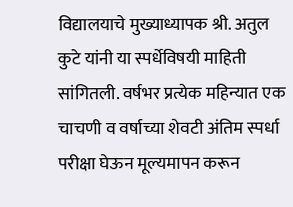विद्यालयाचे मुख्याध्यापक श्री. अतुल कुटे यांनी या स्पर्धेविषयी माहिती सांगितली. वर्षभर प्रत्येक महिन्यात एक चाचणी व वर्षाच्या शेवटी अंतिम स्पर्धा परीक्षा घेऊन मूल्यमापन करून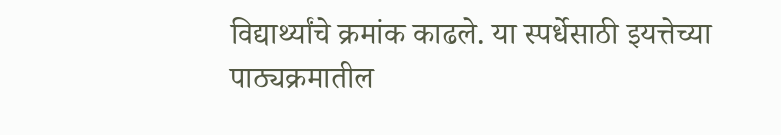विद्यार्थ्यांचे क्रमांक काढले. या स्पर्धेसाठी इयत्तेच्या पाठ्यक्रमातील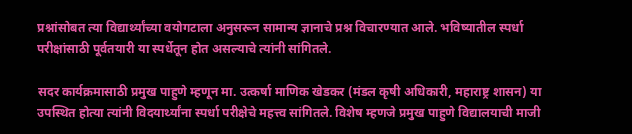प्रश्नांसोबत त्या विद्यार्थ्यांच्या वयोगटाला अनुसरून सामान्य ज्ञानाचे प्रश्न विचारण्यात आले. भविष्यातील स्पर्धा परीक्षांसाठी पूर्वतयारी या स्पर्धेतून होत असल्याचे त्यांनी सांगितले.

सदर कार्यक्रमासाठी प्रमुख पाहुणे म्हणून मा. उत्कर्षा माणिक खेडकर (मंडल कृषी अधिकारी, महाराष्ट्र शासन) या उपस्थित होत्या त्यांनी विदयार्थ्यांना स्पर्धा परीक्षेचे महत्त्व सांगितले. विशेष म्हणजे प्रमुख पाहुणे विद्यालयाची माजी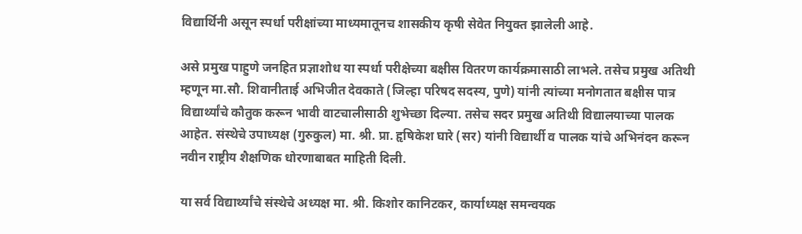विद्यार्थिनी असून स्पर्धा परीक्षांच्या माध्यमातूनच शासकीय कृषी सेवेत नियुक्त झालेली आहे.

असे प्रमुख पाहुणे जनहित प्रज्ञाशोध या स्पर्धा परीक्षेच्या बक्षीस वितरण कार्यक्रमासाठी लाभले. तसेच प्रमुख अतिथी म्हणून मा.सौ. शिवानीताई अभिजीत देवकाते (जिल्हा परिषद सदस्य, पुणे) यांनी त्यांच्या मनोगतात बक्षीस पात्र विद्यार्थ्यांचे कौतुक करून भावी वाटचालीसाठी शुभेच्छा दिल्या. तसेच सदर प्रमुख अतिथी विद्यालयाच्या पालक आहेत. संस्थेचे उपाध्यक्ष (गुरुकुल) मा. श्री. प्रा. हृषिकेश घारे (सर) यांनी विद्यार्थी व पालक यांचे अभिनंदन करून नवीन राष्ट्रीय शैक्षणिक धोरणाबाबत माहिती दिली.

या सर्व विद्यार्थ्यांचे संस्थेचे अध्यक्ष मा. श्री. किशोर कानिटकर, कार्याध्यक्ष समन्वयक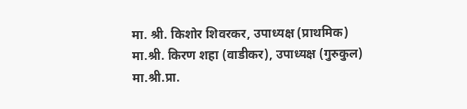मा. श्री. किशोर शिवरकर, उपाध्यक्ष (प्राथमिक) मा.श्री. किरण शहा (वाडीकर), उपाध्यक्ष (गुरुकुल) मा.श्री.प्रा.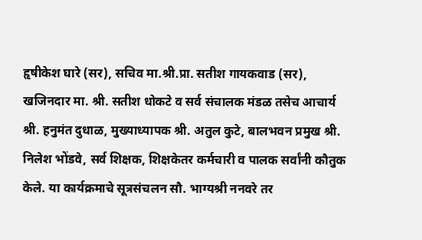हृषीकेश घारे (सर), सचिव मा.श्री.प्रा. सतीश गायकवाड (सर), खजिनदार मा. श्री. सतीश धोकटे व सर्व संचालक मंडळ तसेच आचार्य श्री. हनुमंत दुधाळ, मुख्याध्यापक श्री. अतुल कुटे, बालभवन प्रमुख श्री. निलेश भोंडवे, सर्व शिक्षक, शिक्षकेतर कर्मचारी व पालक सर्वांनी कौतुक केले. या कार्यक्रमाचे सूत्रसंचलन सौ. भाग्यश्री ननवरे तर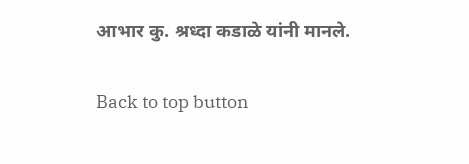आभार कु. श्रध्दा कडाळे यांनी मानले.

Back to top button